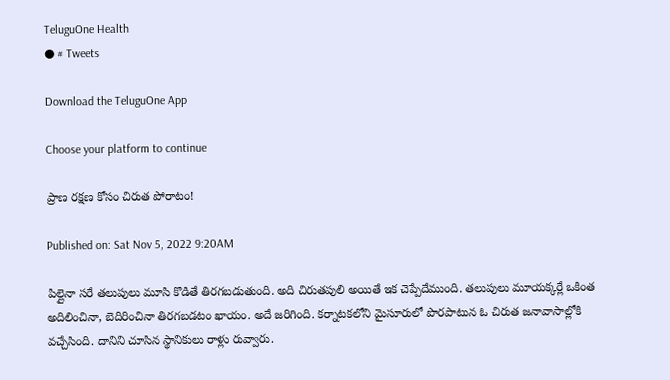TeluguOne Health
● # Tweets

Download the TeluguOne App

Choose your platform to continue

ప్రాణ రక్షణ కోసం చిరుత పోరాటం!

Published on: Sat Nov 5, 2022 9:20AM

పిల్లైనా సరే తలుపులు మూసి కొడితే తిరగబడుతుంది. అది చిరుతపులి అయితే ఇక చెప్పేదేముంది. తలుపులు మూయక్కర్లే ఒకింత అదిలించినా, బెదిరించినా తిరగబడటం ఖాయం. అదే జరిగింది. కర్నాటకలోని మైసూరులో పొరపాటున ఓ చిరుత జనావాసాల్లోకి వచ్చేసింది. దానిని చూసిన స్థానికులు రాళ్లు రువ్వారు.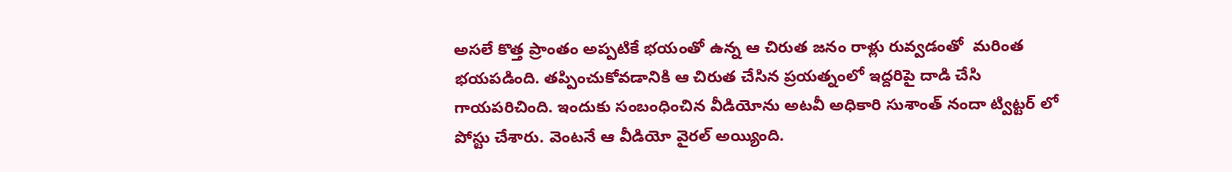అసలే కొత్త ప్రాంతం అప్పటికే భయంతో ఉన్న ఆ చిరుత జనం రాళ్లు రువ్వడంతో  మరింత భయపడింది. తప్పించుకోవడానికి ఆ చిరుత చేసిన ప్రయత్నంలో ఇద్దరిపై దాడి చేసి గాయపరిచింది. ఇందుకు సంబంధించిన వీడియోను అటవీ అధికారి సుశాంత్ నందా ట్విట్టర్ లో పోస్టు చేశారు. వెంటనే ఆ వీడియో వైరల్ అయ్యింది.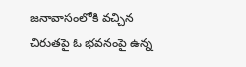జనావాసంలోకి వచ్చిన చిరుతపై ఓ భవనంపై ఉన్న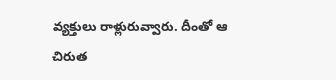వ్యక్తులు రాళ్లురువ్వారు. దీంతో ఆ చిరుత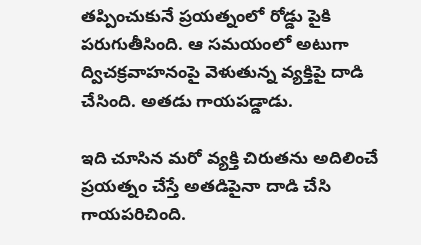తప్పించుకునే ప్రయత్నంలో రోడ్డు పైకి పరుగుతీసింది. ఆ సమయంలో అటుగా ద్విచక్రవాహనంపై వెళుతున్న వ్యక్తిపై దాడి చేసింది. అతడు గాయపడ్డాడు.

ఇది చూసిన మరో వ్యక్తి చిరుతను అదిలించే ప్రయత్నం చేస్తే అతడిపైనా దాడి చేసి గాయపరిచింది.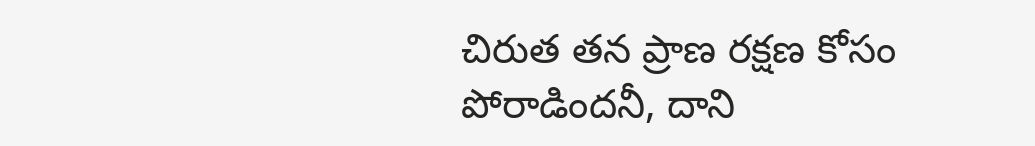చిరుత తన ప్రాణ రక్షణ కోసం పోరాడిందనీ, దాని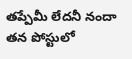తప్పేమీ లేదనీ నందా తన పోస్టులో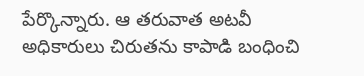పేర్కొన్నారు. ఆ తరువాత అటవీ అధికారులు చిరుతను కాపాడి బంధించి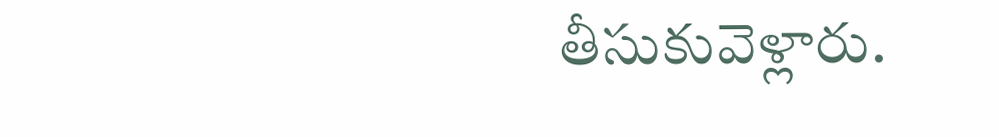తీసుకువెళ్లారు.